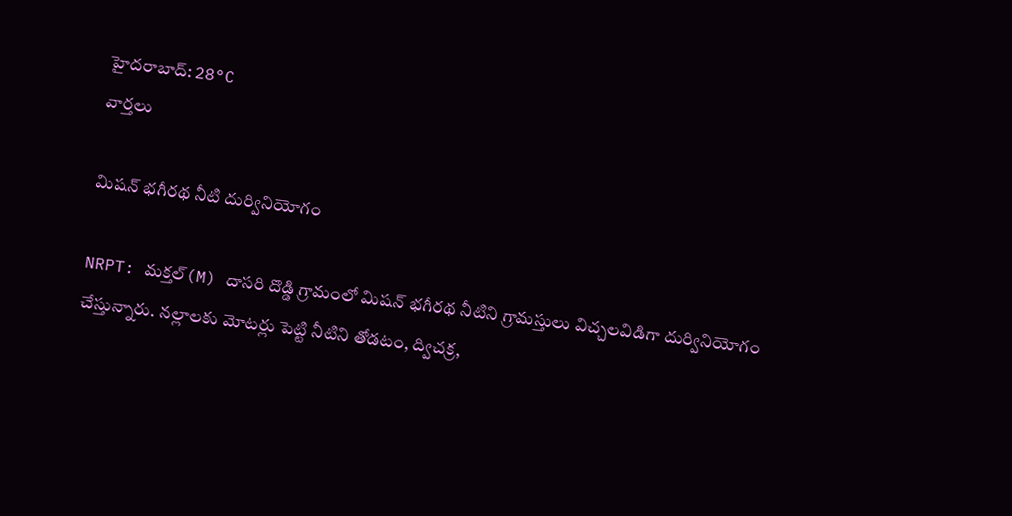హైదరాబాద్: 28°C
వార్తలు

మిషన్ భగీరథ నీటి దుర్వినియోగం

NRPT: మక్తల్(M) దాసరి దొడ్డి గ్రామంలో మిషన్ భగీరథ నీటిని గ్రామస్తులు విచ్చలవిడిగా దుర్వినియోగం చేస్తున్నారు. నల్లాలకు మోటర్లు పెట్టి నీటిని తోడటం, ద్విచక్ర,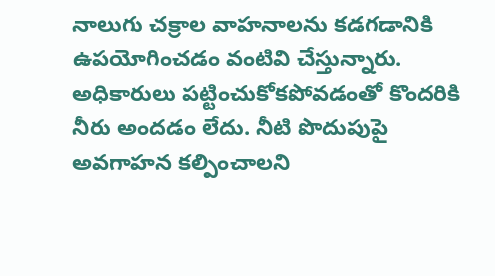నాలుగు చక్రాల వాహనాలను కడగడానికి ఉపయోగించడం వంటివి చేస్తున్నారు. అధికారులు పట్టించుకోకపోవడంతో కొందరికి నీరు అందడం లేదు. నీటి పొదుపుపై అవగాహన కల్పించాలని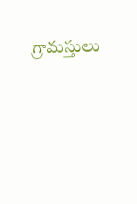గ్రామస్తులు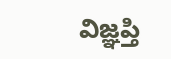విజ్ఞప్తి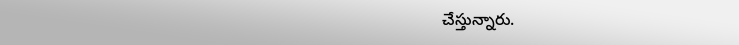చేస్తున్నారు.